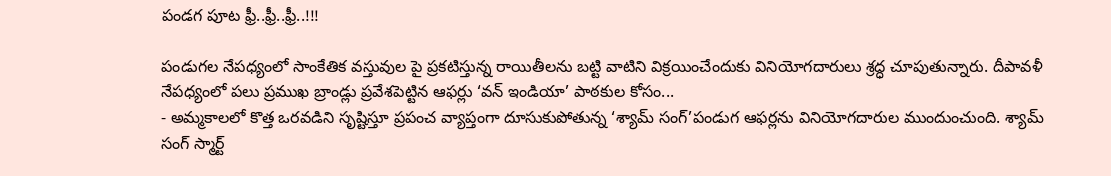పండగ పూట ఫ్రీ..ఫ్రీ..ఫ్రీ..!!!

పండుగల నేపధ్యంలో సాంకేతిక వస్తువుల పై ప్రకటిస్తున్న రాయితీలను బట్టి వాటిని విక్రయించేందుకు వినియోగదారులు శ్రద్ధ చూపుతున్నారు. దీపావళీ నేపధ్యంలో పలు ప్రముఖ బ్రాండ్లు ప్రవేశపెట్టిన ఆఫర్లు ‘వన్ ఇండియా’ పాఠకుల కోసం...
- అమ్మకాలలో కొత్త ఒరవడిని సృష్టిస్తూ ప్రపంచ వ్యాప్తంగా దూసుకుపోతున్న ‘శ్యామ్ సంగ్’పండుగ ఆఫర్లను వినియోగదారుల ముందుంచుంది. శ్యామ్ సంగ్ స్మార్ట్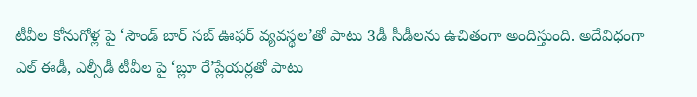టీవీల కోనుగోళ్ల పై ‘సౌండ్ బార్ సబ్ ఊఫర్ వ్యవస్థల’తో పాటు 3డీ సీడీలను ఉచితంగా అందిస్తుంది. అదేవిధంగా ఎల్ ఈడీ, ఎల్సీడీ టీవీల పై ‘బ్లూ రే’ప్లేయర్లతో పాటు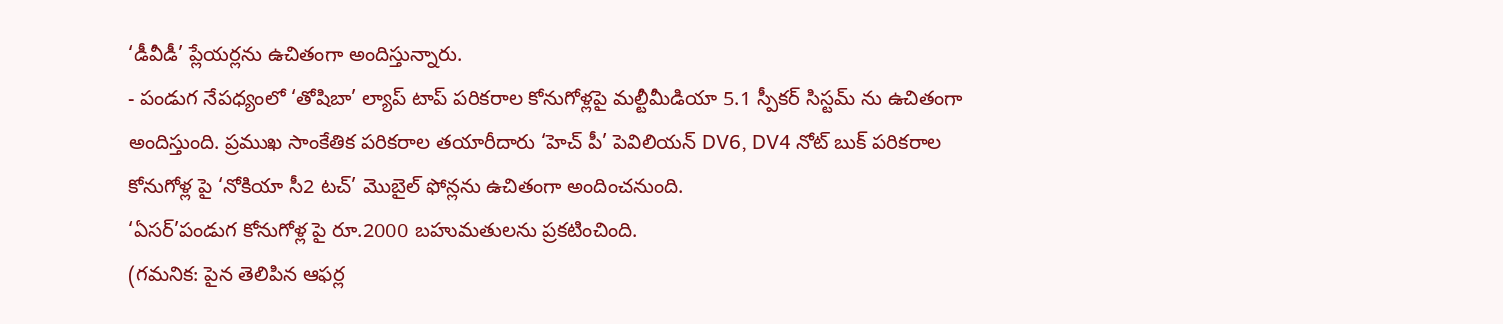‘డీవీడీ’ ప్లేయర్లను ఉచితంగా అందిస్తున్నారు.
- పండుగ నేపధ్యంలో ‘తోషిబా’ ల్యాప్ టాప్ పరికరాల కోనుగోళ్లపై మల్టీమీడియా 5.1 స్పీకర్ సిస్టమ్ ను ఉచితంగా అందిస్తుంది. ప్రముఖ సాంకేతిక పరికరాల తయారీదారు ‘హెచ్ పీ’ పెవిలియన్ DV6, DV4 నోట్ బుక్ పరికరాల కోనుగోళ్ల పై ‘నోకియా సీ2 టచ్’ మొబైల్ ఫోన్లను ఉచితంగా అందించనుంది.
‘ఏసర్’పండుగ కోనుగోళ్ల పై రూ.2000 బహుమతులను ప్రకటించింది.
(గమనిక: పైన తెలిపిన ఆఫర్ల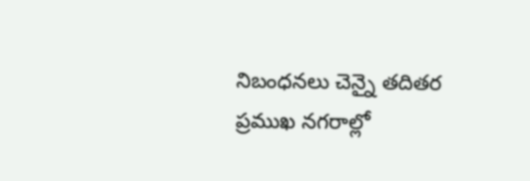నిబంధనలు చెన్నై తదితర ప్రముఖ నగరాల్లో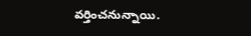వర్తించనున్నాయి.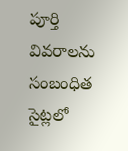పూర్తి వివరాలను సంబంధిత సైట్లలో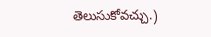తెలుసుకోవచ్చు.)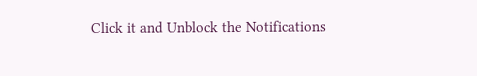Click it and Unblock the Notifications